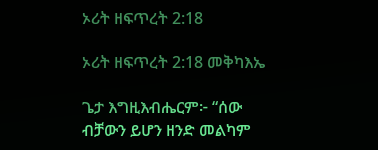ኦሪት ዘፍጥረት 2:18

ኦሪት ዘፍጥረት 2:18 መቅካእኤ

ጌታ እግዚእብሔርም፦ “ሰው ብቻውን ይሆን ዘንድ መልካም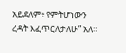አይደለም፥ የምትሆነውን ረዳት እፈጥርለታለሁ” አለ።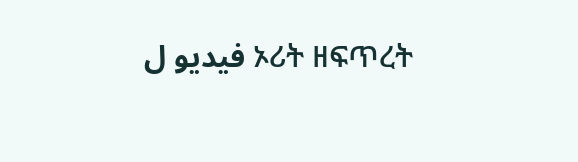فيديو ل ኦሪት ዘፍጥረት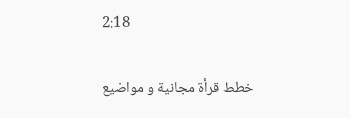2:18

خطط قرأة مجانية و مواضيع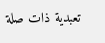تعبدية ذات صلة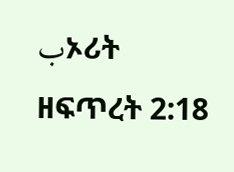بኦሪት ዘፍጥረት 2:18